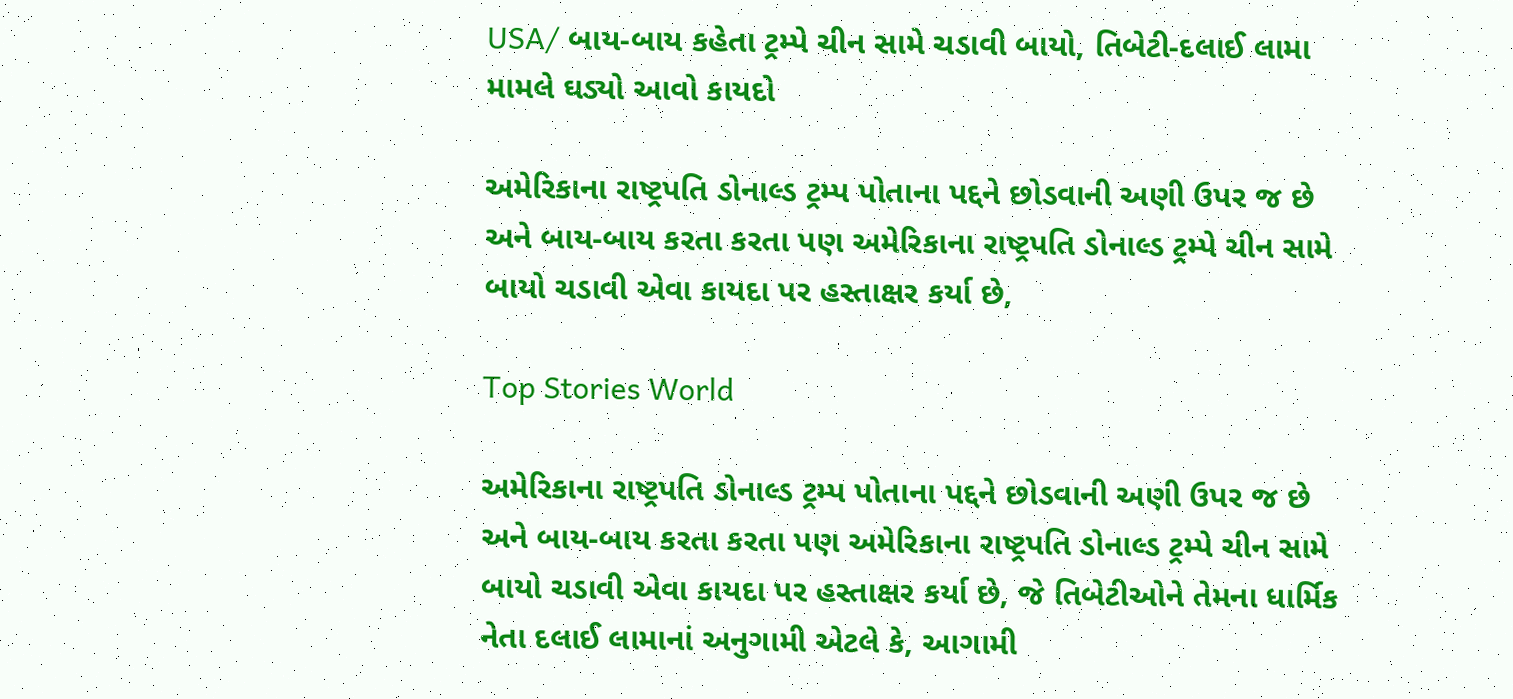USA/ બાય-બાય કહેતા ટ્રમ્પે ચીન સામે ચડાવી બાયો, તિબેટી-દલાઈ લામા મામલે ઘડ્યો આવો કાયદો

અમેરિકાના રાષ્ટ્રપતિ ડોનાલ્ડ ટ્રમ્પ પોતાના પદ્દને છોડવાની અણી ઉપર જ છે અને બાય-બાય કરતા કરતા પણ અમેરિકાના રાષ્ટ્રપતિ ડોનાલ્ડ ટ્રમ્પે ચીન સામે બાયો ચડાવી એવા કાયદા પર હસ્તાક્ષર કર્યા છે,

Top Stories World

અમેરિકાના રાષ્ટ્રપતિ ડોનાલ્ડ ટ્રમ્પ પોતાના પદ્દને છોડવાની અણી ઉપર જ છે અને બાય-બાય કરતા કરતા પણ અમેરિકાના રાષ્ટ્રપતિ ડોનાલ્ડ ટ્રમ્પે ચીન સામે બાયો ચડાવી એવા કાયદા પર હસ્તાક્ષર કર્યા છે, જે તિબેટીઓને તેમના ધાર્મિક નેતા દલાઈ લામાનાં અનુગામી એટલે કે, આગામી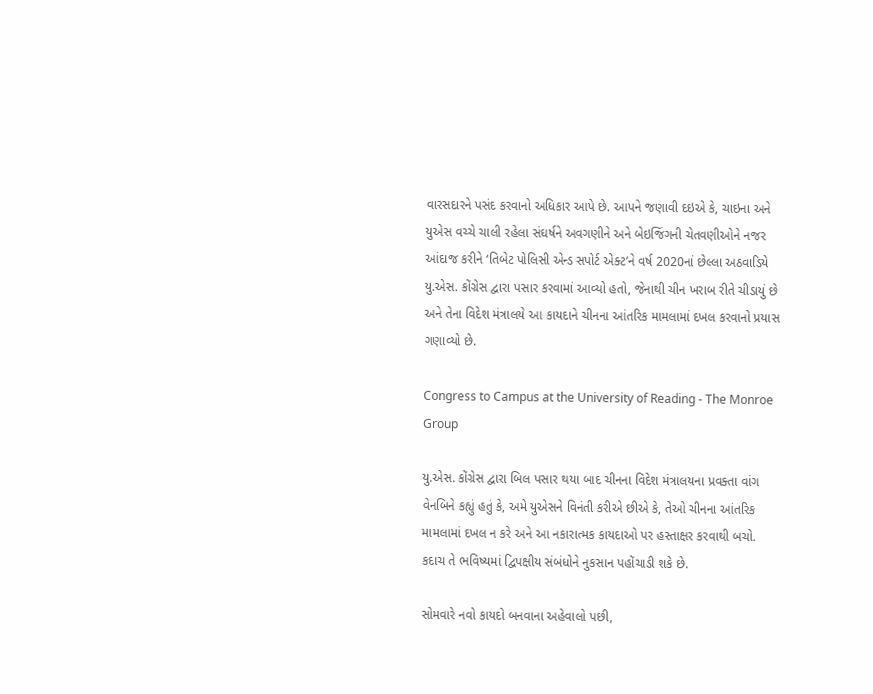વારસદારને પસંદ કરવાનો અધિકાર આપે છે. આપને જણાવી દઇએ કે, ચાઇના અને યુએસ વચ્ચે ચાલી રહેલા સંઘર્ષને અવગણીને અને બેઇજિંગની ચેતવણીઓને નજર આંદાજ કરીને ‘તિબેટ પોલિસી એન્ડ સપોર્ટ એક્ટ’ને વર્ષ 2020નાં છેલ્લા અઠવાડિયે યુ.એસ. કોંગ્રેસ દ્વારા પસાર કરવામાં આવ્યો હતો, જેનાથી ચીન ખરાબ રીતે ચીડાયું છે અને તેના વિદેશ મંત્રાલયે આ કાયદાને ચીનના આંતરિક મામલામાં દખલ કરવાનો પ્રયાસ ગણાવ્યો છે.

Congress to Campus at the University of Reading - The Monroe Group

યુ.એસ. કોંગ્રેસ દ્વારા બિલ પસાર થયા બાદ ચીનના વિદેશ મંત્રાલયના પ્રવક્તા વાંગ વેનબિને કહ્યું હતું કે, અમે યુએસને વિનંતી કરીએ છીએ કે, તેઓ ચીનના આંતરિક મામલામાં દખલ ન કરે અને આ નકારાત્મક કાયદાઓ પર હસ્તાક્ષર કરવાથી બચો. કદાચ તે ભવિષ્યમાં દ્વિપક્ષીય સંબંધોને નુકસાન પહોંચાડી શકે છે.

સોમવારે નવો કાયદો બનવાના અહેવાલો પછી,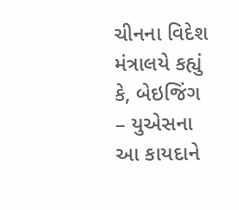ચીનના વિદેશ મંત્રાલયે કહ્યું કે, બેઇજિંગ – યુએસના આ કાયદાને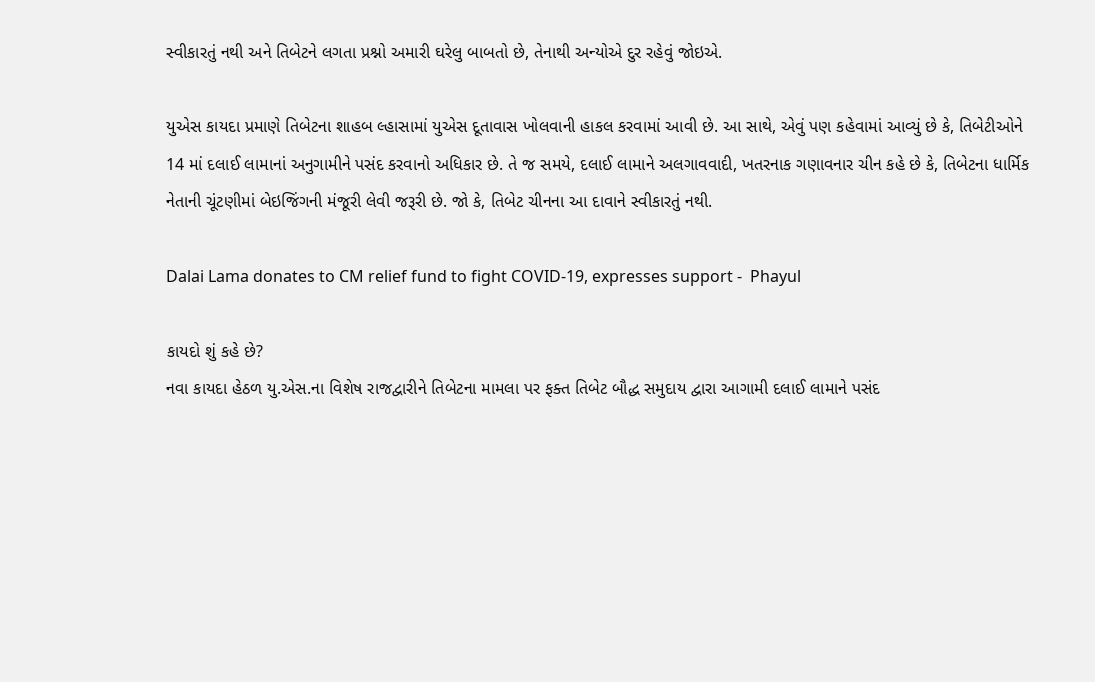સ્વીકારતું નથી અને તિબેટને લગતા પ્રશ્નો અમારી ઘરેલુ બાબતો છે, તેનાથી અન્યોએ દુર રહેવું જોઇએ.

યુએસ કાયદા પ્રમાણે તિબેટના શાહબ લ્હાસામાં યુએસ દૂતાવાસ ખોલવાની હાકલ કરવામાં આવી છે. આ સાથે, એવું પણ કહેવામાં આવ્યું છે કે, તિબેટીઓને 14 માં દલાઈ લામાનાં અનુગામીને પસંદ કરવાનો અધિકાર છે. તે જ સમયે, દલાઈ લામાને અલગાવવાદી, ખતરનાક ગણાવનાર ચીન કહે છે કે, તિબેટના ધાર્મિક નેતાની ચૂંટણીમાં બેઇજિંગની મંજૂરી લેવી જરૂરી છે. જો કે, તિબેટ ચીનના આ દાવાને સ્વીકારતું નથી.

Dalai Lama donates to CM relief fund to fight COVID-19, expresses support -  Phayul

કાયદો શું કહે છે?
નવા કાયદા હેઠળ યુ.એસ.ના વિશેષ રાજદ્વારીને તિબેટના મામલા પર ફક્ત તિબેટ બૌદ્ધ સમુદાય દ્વારા આગામી દલાઈ લામાને પસંદ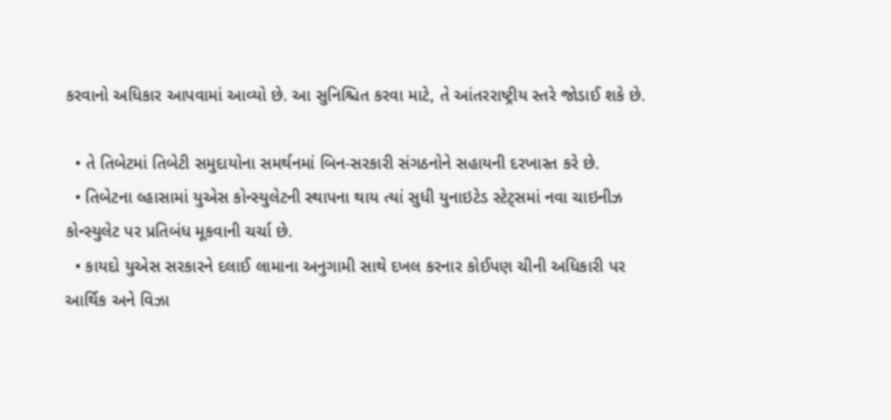કરવાનો અધિકાર આપવામાં આવ્યો છે. આ સુનિશ્ચિત કરવા માટે, તે આંતરરાષ્ટ્રીય સ્તરે જોડાઈ શકે છે.

  • તે તિબેટમાં તિબેટી સમુદાયોના સમર્થનમાં બિન-સરકારી સંગઠનોને સહાયની દરખાસ્ત કરે છે.
  • તિબેટના લ્હાસામાં યુએસ કોન્સ્યુલેટની સ્થાપના થાય ત્યાં સુધી યુનાઇટેડ સ્ટેટ્સમાં નવા ચાઇનીઝ કોન્સ્યુલેટ પર પ્રતિબંધ મૂકવાની ચર્ચા છે.
  • કાયદો યુએસ સરકારને દલાઈ લામાના અનુગામી સાથે દખલ કરનાર કોઈપણ ચીની અધિકારી પર આર્થિક અને વિઝા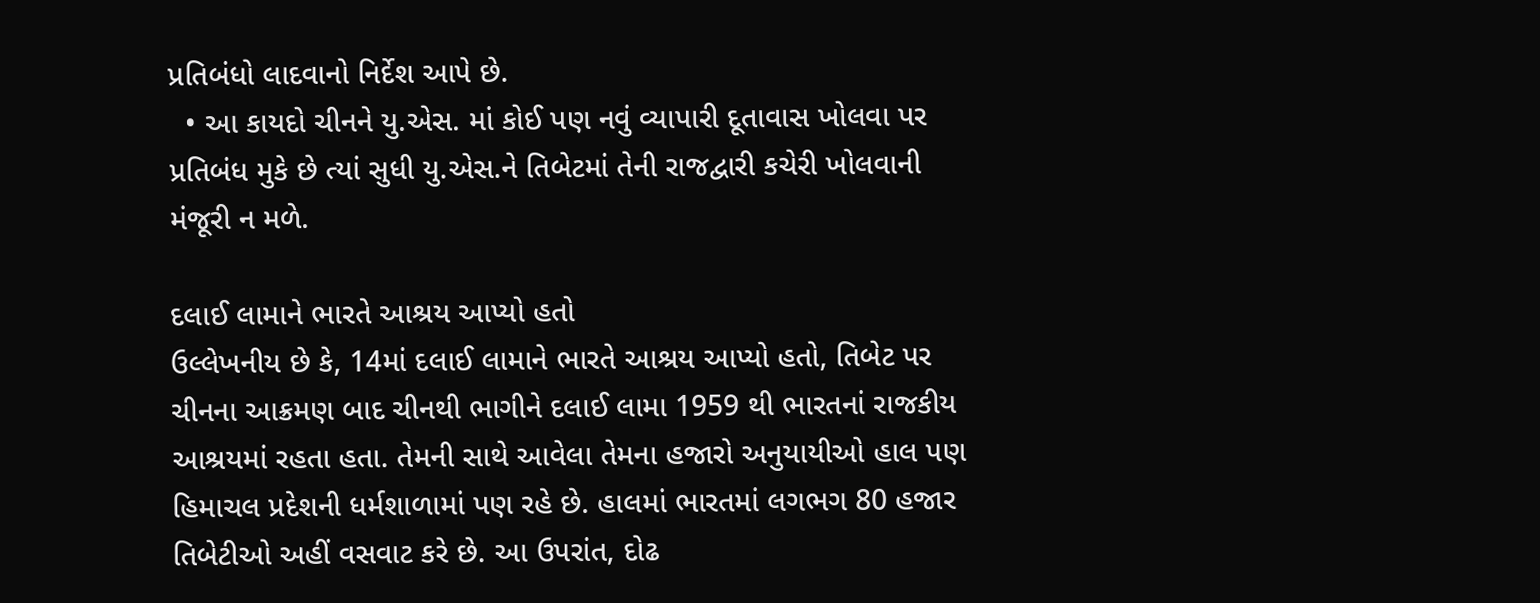પ્રતિબંધો લાદવાનો નિર્દેશ આપે છે.
  • આ કાયદો ચીનને યુ.એસ. માં કોઈ પણ નવું વ્યાપારી દૂતાવાસ ખોલવા પર પ્રતિબંધ મુકે છે ત્યાં સુધી યુ.એસ.ને તિબેટમાં તેની રાજદ્વારી કચેરી ખોલવાની મંજૂરી ન મળે.

દલાઈ લામાને ભારતે આશ્રય આપ્યો હતો
ઉલ્લેખનીય છે કે, 14માં દલાઈ લામાને ભારતે આશ્રય આપ્યો હતો, તિબેટ પર ચીનના આક્રમણ બાદ ચીનથી ભાગીને દલાઈ લામા 1959 થી ભારતનાં રાજકીય આશ્રયમાં રહતા હતા. તેમની સાથે આવેલા તેમના હજારો અનુયાયીઓ હાલ પણ હિમાચલ પ્રદેશની ધર્મશાળામાં પણ રહે છે. હાલમાં ભારતમાં લગભગ 80 હજાર તિબેટીઓ અહીં વસવાટ કરે છે. આ ઉપરાંત, દોઢ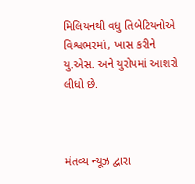મિલિયનથી વધુ તિબેટિયનોએ વિશ્વભરમાં, ખાસ કરીને યુ.એસ. અને યુરોપમાં આશરો લીધો છે.



મંતવ્ય ન્યૂઝ દ્વારા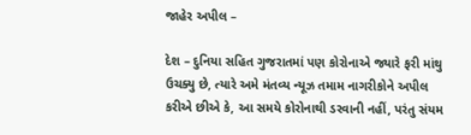જાહેર અપીલ –

દેશ – દુનિયા સહિત ગુજરાતમાં પણ કોરોનાએ જ્યારે ફરી માંથુ ઉચક્યુ છે, ત્યારે અમે મંતવ્ય ન્યૂઝ તમામ નાગરીકોને અપીલ કરીએ છીએ કે, આ સમયે કોરોનાથી ડરવાની નહીં, પરંતુ સંયમ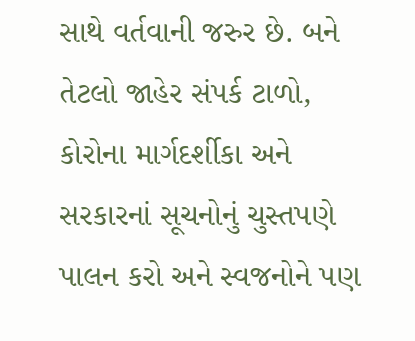સાથે વર્તવાની જરુર છે. બને તેટલો જાહેર સંપર્ક ટાળો, કોરોના માર્ગદર્શીકા અને સરકારનાં સૂચનોનું ચુસ્તપણે પાલન કરો અને સ્વજનોને પણ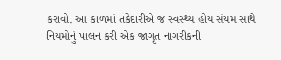કરાવો. આ કાળમાં તકેદારીએ જ સ્વસ્થ્ય હોય સંયમ સાથે નિયમોનું પાલન કરી એક જાગૃત નાગરીકની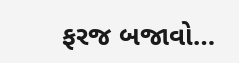ફરજ બજાવો…